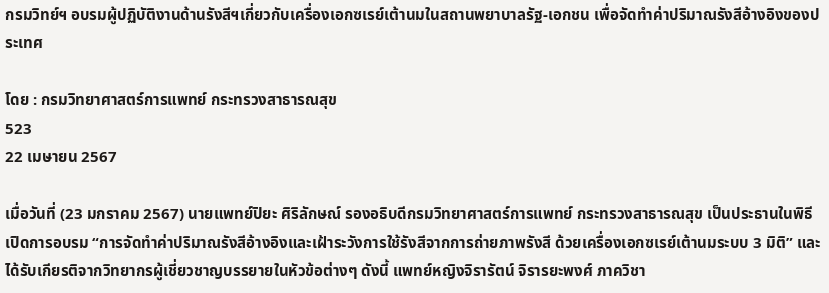กรมวิทย์ฯ อบรมผู้ปฏิบัติงานด้านรังสีฯเกี่ยวกับเครื่องเอกซเรย์เต้านมในสถานพยาบาลรัฐ-เอกชน เพื่อจัดทำค่าปริมาณรังสีอ้างอิงของประเทศ

โดย : กรมวิทยาศาสตร์การแพทย์ กระทรวงสาธารณสุข
523
22 เมษายน 2567

เมื่อวันที่ (23 มกราคม 2567) นายแพทย์ปิยะ ศิริลักษณ์ รองอธิบดีกรมวิทยาศาสตร์การแพทย์ กระทรวงสาธารณสุข เป็นประธานในพิธีเปิดการอบรม “การจัดทำค่าปริมาณรังสีอ้างอิงและเฝ้าระวังการใช้รังสีจากการถ่ายภาพรังสี ด้วยเครื่องเอกซเรย์เต้านมระบบ 3 มิติ” และได้รับเกียรติจากวิทยากรผู้เชี่ยวชาญบรรยายในหัวข้อต่างๆ ดังนี้ แพทย์หญิงจิรารัตน์ จิรารยะพงศ์ ภาควิชา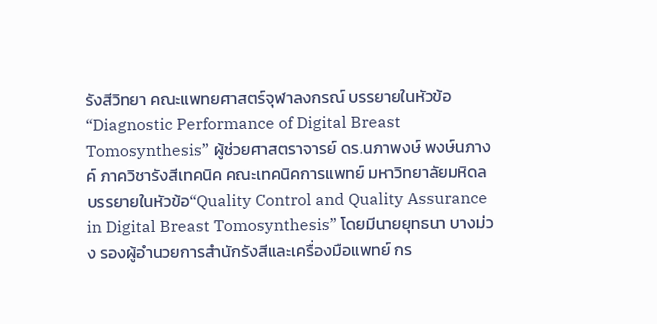รังสีวิทยา คณะแพทยศาสตร์จุฬาลงกรณ์ บรรยายในหัวข้อ “Diagnostic Performance of Digital Breast Tomosynthesis” ผู้ช่วยศาสตราจารย์ ดร.นภาพงษ์ พงษ์นภางค์ ภาควิชารังสีเทคนิค คณะเทคนิคการแพทย์ มหาวิทยาลัยมหิดล บรรยายในหัวข้อ“Quality Control and Quality Assurance in Digital Breast Tomosynthesis” โดยมีนายยุทธนา บางม่วง รองผู้อำนวยการสำนักรังสีและเครื่องมือแพทย์ กร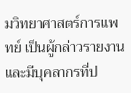มวิทยาศาสตร์การแพทย์ เป็นผู้กล่าวรายงาน และมีบุคลากรที่ป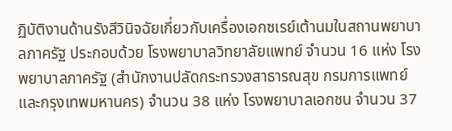ฏิบัติงานด้านรังสีวินิจฉัยเกี่ยวกับเครื่องเอกซเรย์เต้านมในสถานพยาบาลภาครัฐ ประกอบด้วย โรงพยาบาลวิทยาลัยแพทย์ จำนวน 16 แห่ง โรงพยาบาลภาครัฐ (สำนักงานปลัดกระทรวงสาธารณสุข กรมการแพทย์ และกรุงเทพมหานคร) จำนวน 38 แห่ง โรงพยาบาลเอกชน จำนวน 37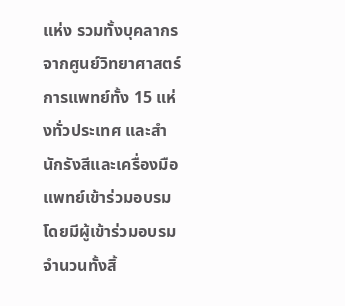แห่ง รวมทั้งบุคลากรจากศูนย์วิทยาศาสตร์การแพทย์ทั้ง 15 แห่งทั่วประเทศ และสำนักรังสีและเครื่องมือแพทย์เข้าร่วมอบรม โดยมีผู้เข้าร่วมอบรมจำนวนทั้งสิ้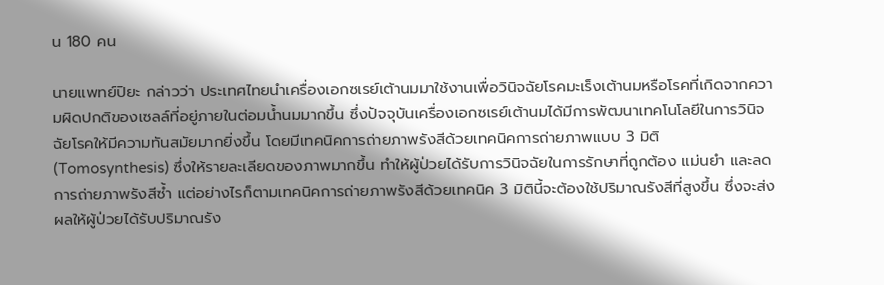น 180 คน

นายแพทย์ปิยะ กล่าวว่า ประเทศไทยนำเครื่องเอกซเรย์เต้านมมาใช้งานเพื่อวินิจฉัยโรคมะเร็งเต้านมหรือโรคที่เกิดจากความผิดปกติของเซลล์ที่อยู่ภายในต่อมน้ำนมมากขึ้น ซึ่งปัจจุบันเครื่องเอกซเรย์เต้านมได้มีการพัฒนาเทคโนโลยีในการวินิจฉัยโรคให้มีความทันสมัยมากยิ่งขึ้น โดยมีเทคนิคการถ่ายภาพรังสีด้วยเทคนิคการถ่ายภาพแบบ 3 มิติ (Tomosynthesis) ซึ่งให้รายละเลียดของภาพมากขึ้น ทำให้ผู้ป่วยได้รับการวินิจฉัยในการรักษาที่ถูกต้อง แม่นยำ และลดการถ่ายภาพรังสีซ้ำ แต่อย่างไรก็ตามเทคนิคการถ่ายภาพรังสีด้วยเทคนิค 3 มิตินี้จะต้องใช้ปริมาณรังสีที่สูงขึ้น ซึ่งจะส่งผลให้ผู้ป่วยได้รับปริมาณรัง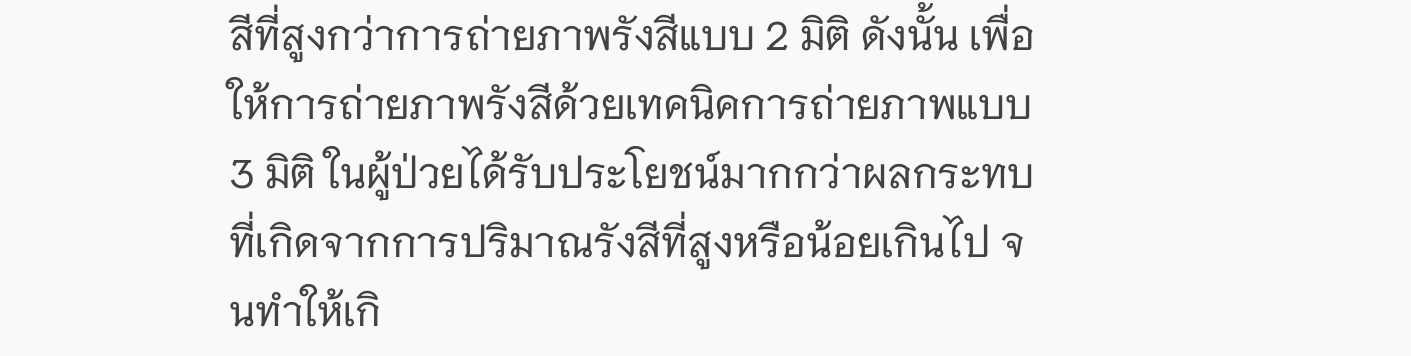สีที่สูงกว่าการถ่ายภาพรังสีแบบ 2 มิติ ดังนั้น เพื่อให้การถ่ายภาพรังสีด้วยเทคนิคการถ่ายภาพแบบ 3 มิติ ในผู้ป่วยได้รับประโยชน์มากกว่าผลกระทบที่เกิดจากการปริมาณรังสีที่สูงหรือน้อยเกินไป จนทำให้เกิ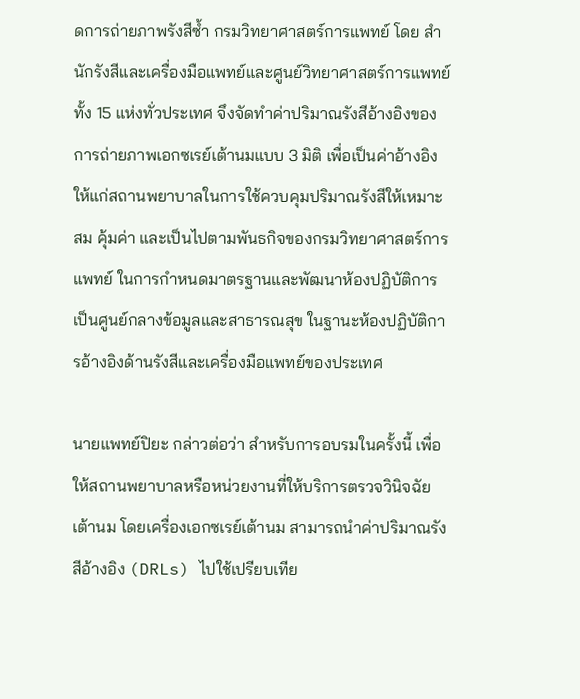ดการถ่ายภาพรังสีซ้ำ กรมวิทยาศาสตร์การแพทย์ โดย สำนักรังสีและเครื่องมือแพทย์และศูนย์วิทยาศาสตร์การแพทย์ทั้ง 15 แห่งทั่วประเทศ จึงจัดทำค่าปริมาณรังสีอ้างอิงของการถ่ายภาพเอกซเรย์เต้านมแบบ 3 มิติ เพื่อเป็นค่าอ้างอิงให้แก่สถานพยาบาลในการใช้ควบคุมปริมาณรังสีให้เหมาะสม คุ้มค่า และเป็นไปตามพันธกิจของกรมวิทยาศาสตร์การแพทย์ ในการกำหนดมาตรฐานและพัฒนาห้องปฏิบัติการ เป็นศูนย์กลางข้อมูลและสาธารณสุข ในฐานะห้องปฏิบัติการอ้างอิงด้านรังสีและเครื่องมือแพทย์ของประเทศ

นายแพทย์ปิยะ กล่าวต่อว่า สำหรับการอบรมในครั้งนี้ เพื่อให้สถานพยาบาลหรือหน่วยงานที่ให้บริการตรวจวินิจฉัยเต้านม โดยเครื่องเอกซเรย์เต้านม สามารถนำค่าปริมาณรังสีอ้างอิง (DRLs) ไปใช้เปรียบเทีย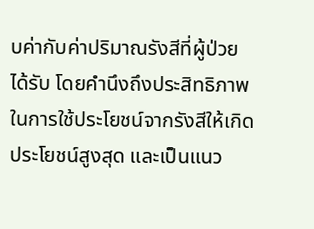บค่ากับค่าปริมาณรังสีที่ผู้ป่วยได้รับ โดยคำนึงถึงประสิทธิภาพในการใช้ประโยชน์จากรังสีให้เกิดประโยชน์สูงสุด และเป็นแนว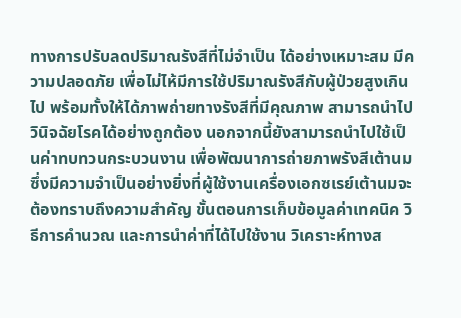ทางการปรับลดปริมาณรังสีที่ไม่จำเป็น ได้อย่างเหมาะสม มีความปลอดภัย เพื่อไม่ไห้มีการใช้ปริมาณรังสีกับผู้ป่วยสูงเกินไป พร้อมทั้งให้ได้ภาพถ่ายทางรังสีที่มีคุณภาพ สามารถนำไปวินิจฉัยโรคได้อย่างถูกต้อง นอกจากนี้ยังสามารถนำไปใช้เป็นค่าทบทวนกระบวนงาน เพื่อพัฒนาการถ่ายภาพรังสีเต้านม ซึ่งมีความจำเป็นอย่างยิ่งที่ผู้ใช้งานเครื่องเอกซเรย์เต้านมจะต้องทราบถึงความสำคัญ ขั้นตอนการเก็บข้อมูลค่าเทคนิค วิธีการคำนวณ และการนำค่าที่ได้ไปใช้งาน วิเคราะห์ทางส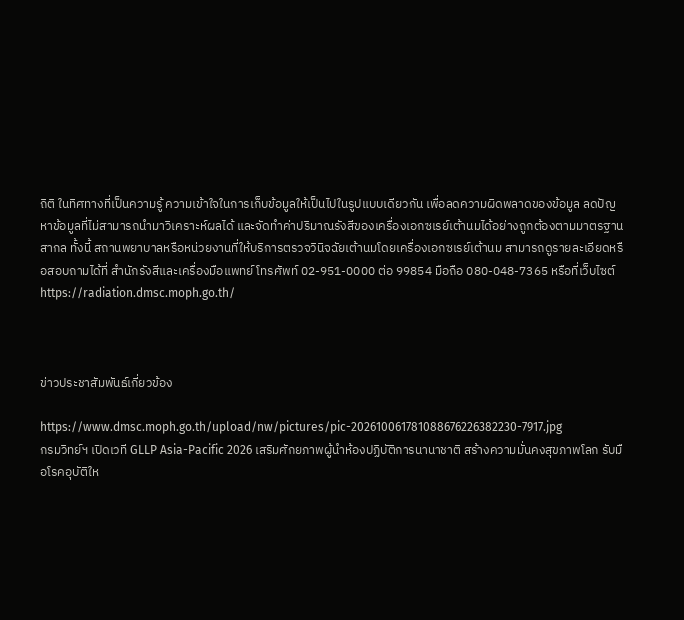ถิติ ในทิศทางที่เป็นความรู้ ความเข้าใจในการเก็บข้อมูลให้เป็นไปในรูปแบบเดียวกัน เพื่อลดความผิดพลาดของข้อมูล ลดปัญหาข้อมูลที่ไม่สามารถนำมาวิเคราะห์ผลได้ และจัดทำค่าปริมาณรังสีของเครื่องเอกซเรย์เต้านมได้อย่างถูกต้องตามมาตรฐานสากล ทั้งนี้ สถานพยาบาลหรือหน่วยงานที่ให้บริการตรวจวินิจฉัยเต้านมโดยเครื่องเอกซเรย์เต้านม สามารถดูรายละเอียดหรือสอบถามได้ที่ สำนักรังสีและเครื่องมือแพทย์ โทรศัพท์ 02-951-0000 ต่อ 99854 มือถือ 080-048-7365 หรือที่เว็บไซต์  https://radiation.dmsc.moph.go.th/



ข่าวประชาสัมพันธ์เกี่ยวข้อง

https://www.dmsc.moph.go.th/upload/nw/pictures/pic-202610061781088676226382230-7917.jpg
กรมวิทย์ฯ เปิดเวที GLLP Asia-Pacific 2026 เสริมศักยภาพผู้นำห้องปฏิบัติการนานาชาติ สร้างความมั่นคงสุขภาพโลก รับมือโรคอุบัติให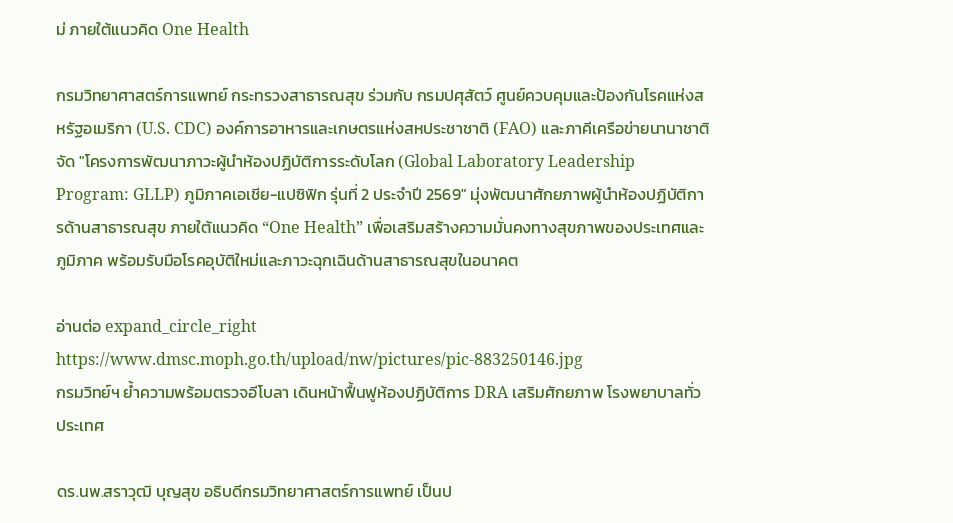ม่ ภายใต้แนวคิด One Health

กรมวิทยาศาสตร์การแพทย์ กระทรวงสาธารณสุข ร่วมกับ กรมปศุสัตว์ ศูนย์ควบคุมและป้องกันโรคแห่งสหรัฐอเมริกา (U.S. CDC) องค์การอาหารและเกษตรแห่งสหประชาชาติ (FAO) และภาคีเครือข่ายนานาชาติ จัด "โครงการพัฒนาภาวะผู้นำห้องปฏิบัติการระดับโลก (Global Laboratory Leadership Program: GLLP) ภูมิภาคเอเชีย-แปซิฟิก รุ่นที่ 2 ประจำปี 2569" มุ่งพัฒนาศักยภาพผู้นำห้องปฏิบัติการด้านสาธารณสุข ภายใต้แนวคิด “One Health” เพื่อเสริมสร้างความมั่นคงทางสุขภาพของประเทศและภูมิภาค พร้อมรับมือโรคอุบัติใหม่และภาวะฉุกเฉินด้านสาธารณสุขในอนาคต

อ่านต่อ expand_circle_right
https://www.dmsc.moph.go.th/upload/nw/pictures/pic-883250146.jpg
กรมวิทย์ฯ ย้ำความพร้อมตรวจอีโบลา เดินหน้าฟื้นฟูห้องปฏิบัติการ DRA เสริมศักยภาพ โรงพยาบาลทั่วประเทศ

ดร.นพ.สราวุฒิ บุญสุข อธิบดีกรมวิทยาศาสตร์การแพทย์ เป็นป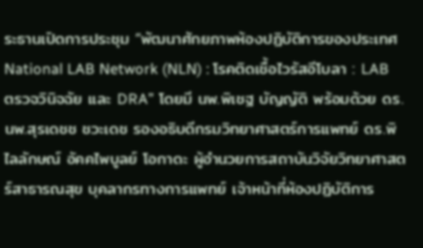ระธานเปิดการประชุม “พัฒนาศักยภาพห้องปฏิบัติการของประเทศ National LAB Network (NLN) : โรคติดเชื้อไวรัสอีโบลา : LAB ตรวจวินิจฉัย และ DRA” โดยมี นพ.พิเชฐ บัญญัติ พร้อมด้วย ดร.นพ.สุรเดชช ชวะเดช รองอธิบดีกรมวิทยาศาสตร์การแพทย์ ดร.พิไลลักษณ์ อัคคไพบูลย์ โอกาดะ ผู้อำนวยการสถาบันวิจัยวิทยาศาสตร์สาธารณสุข บุคลากรทางการแพทย์ เจ้าหน้าที่ห้องปฏิบัติการ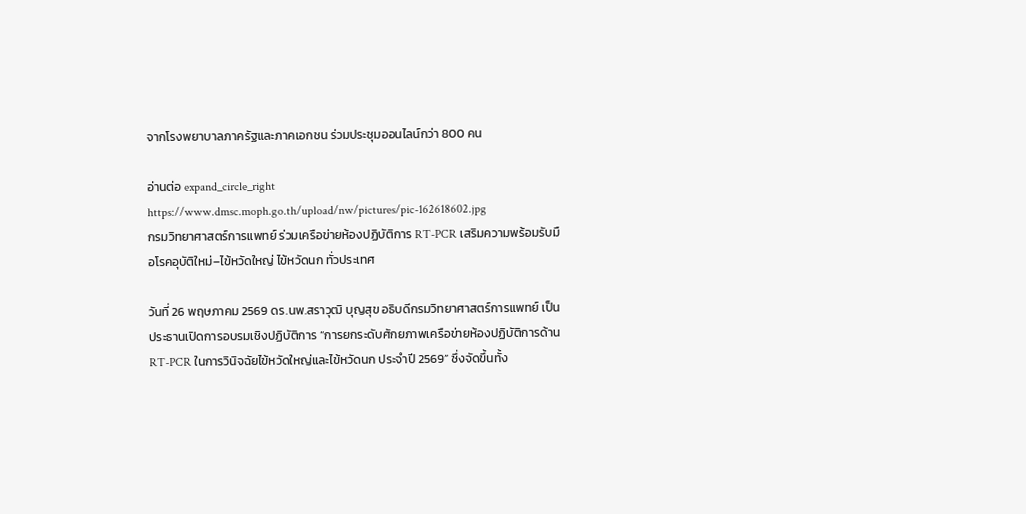จากโรงพยาบาลภาครัฐและภาคเอกชน ร่วมประชุมออนไลน์กว่า 800 คน

อ่านต่อ expand_circle_right
https://www.dmsc.moph.go.th/upload/nw/pictures/pic-162618602.jpg
กรมวิทยาศาสตร์การแพทย์ ร่วมเครือข่ายห้องปฏิบัติการ RT-PCR เสริมความพร้อมรับมือโรคอุบัติใหม่–ไข้หวัดใหญ่ ไข้หวัดนก ทั่วประเทศ

วันที่ 26 พฤษภาคม 2569 ดร.นพ.สราวุฒิ บุญสุข อธิบดีกรมวิทยาศาสตร์การแพทย์ เป็นประธานเปิดการอบรมเชิงปฏิบัติการ “การยกระดับศักยภาพเครือข่ายห้องปฏิบัติการด้าน RT-PCR ในการวินิจฉัยไข้หวัดใหญ่และไข้หวัดนก ประจำปี 2569” ซึ่งจัดขึ้นทั้ง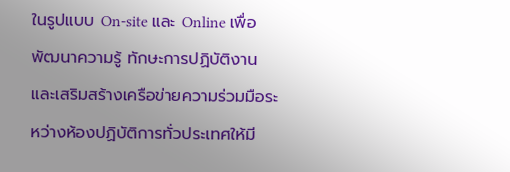ในรูปแบบ On-site และ Online เพื่อพัฒนาความรู้ ทักษะการปฏิบัติงาน และเสริมสร้างเครือข่ายความร่วมมือระหว่างห้องปฏิบัติการทั่วประเทศให้มี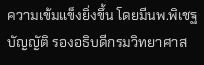ความเข้มแข็งยิ่งขึ้น โดยมีนพ.พิเชฐ บัญญัติ รองอธิบดีกรมวิทยาศาส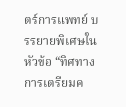ตร์การแพทย์ บรรยายพิเศษในหัวข้อ “ทิศทางการเตรียมค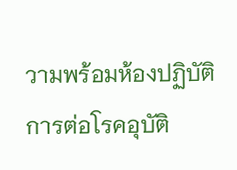วามพร้อมห้องปฏิบัติการต่อโรคอุบัติ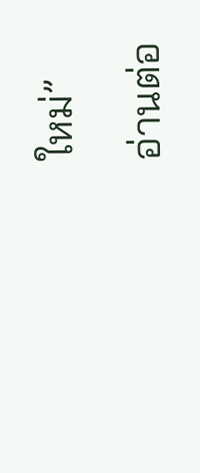ใหม่”

อ่านต่อ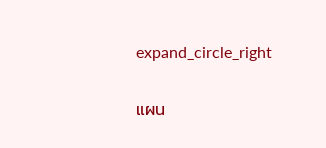expand_circle_right

แผน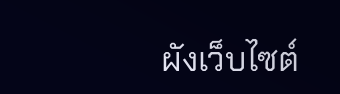ผังเว็บไซต์